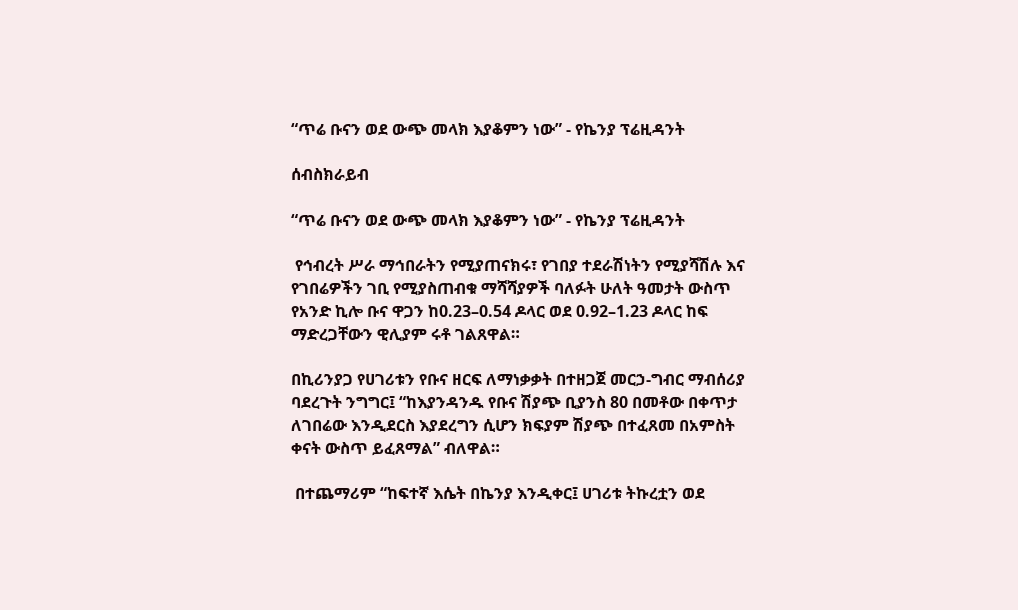“ጥሬ ቡናን ወደ ውጭ መላክ እያቆምን ነው” - የኬንያ ፕሬዚዳንት

ሰብስክራይብ

“ጥሬ ቡናን ወደ ውጭ መላክ እያቆምን ነው” - የኬንያ ፕሬዚዳንት

 የኅብረት ሥራ ማኅበራትን የሚያጠናክሩ፣ የገበያ ተደራሽነትን የሚያሻሽሉ እና የገበሬዎችን ገቢ የሚያስጠብቁ ማሻሻያዎች ባለፉት ሁለት ዓመታት ውስጥ የአንድ ኪሎ ቡና ዋጋን ከ0.23–0.54 ዶላር ወደ 0.92–1.23 ዶላር ከፍ ማድረጋቸውን ዊሊያም ሩቶ ገልጸዋል።

በኪሪንያጋ የሀገሪቱን የቡና ዘርፍ ለማነቃቃት በተዘጋጀ መርኃ-ግብር ማብሰሪያ ባደረጉት ንግግር፤ “ከእያንዳንዱ የቡና ሽያጭ ቢያንስ 80 በመቶው በቀጥታ ለገበሬው እንዲደርስ እያደረግን ሲሆን ክፍያም ሽያጭ በተፈጸመ በአምስት ቀናት ውስጥ ይፈጸማል” ብለዋል።

 በተጨማሪም “ከፍተኛ እሴት በኬንያ እንዲቀር፤ ሀገሪቱ ትኩረቷን ወደ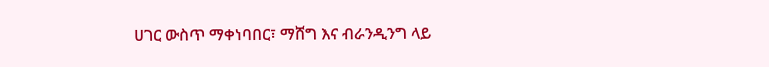ሀገር ውስጥ ማቀነባበር፣ ማሸግ እና ብራንዲንግ ላይ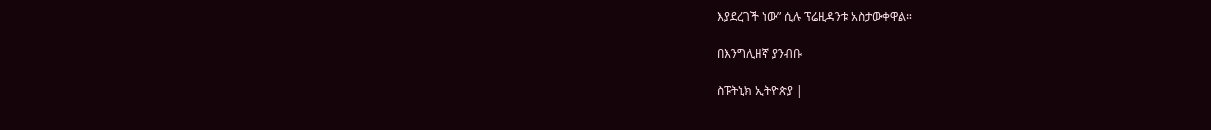እያደረገች ነው” ሲሉ ፕሬዚዳንቱ አስታውቀዋል።

በእንግሊዘኛ ያንብቡ

ስፑትኒክ ኢትዮጵያ |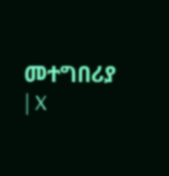መተግበሪያ | X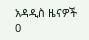አዳዲስ ዜናዎች
0